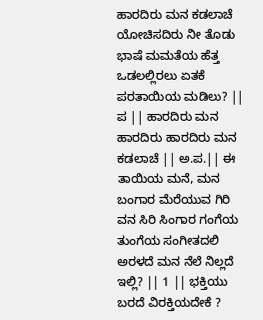ಹಾರದಿರು ಮನ ಕಡಲಾಚೆ ಯೋಚಿಸದಿರು ನೀ ತೊಡು ಭಾಷೆ ಮಮತೆಯ ಹೆತ್ತ ಒಡಲಲ್ಲಿರಲು ಏತಕೆ ಪರತಾಯಿಯ ಮಡಿಲು? || ಪ || ಹಾರದಿರು ಮನ ಹಾರದಿರು ಹಾರದಿರು ಮನ ಕಡಲಾಚೆ || ಅ.ಪ.|| ಈ ತಾಯಿಯ ಮನೆ, ಮನ ಬಂಗಾರ ಮೆರೆಯುವ ಗಿರಿ ವನ ಸಿರಿ ಸಿಂಗಾರ ಗಂಗೆಯ ತುಂಗೆಯ ಸಂಗೀತದಲಿ ಅರಳದೆ ಮನ ನೆಲೆ ನಿಲ್ಲದೆ ಇಲ್ಲಿ? || 1 || ಭಕ್ತಿಯು ಬರದೆ ವಿರಕ್ತಿಯದೇಕೆ ?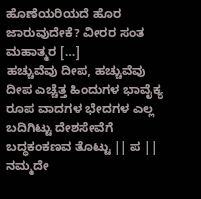ಹೊಣೆಯರಿಯದೆ ಹೊರ ಜಾರುವುದೇಕೆ? ವೀರರ ಸಂತ ಮಹಾತ್ಮರ […]
ಹಚ್ಚುವೆವು ದೀಪ, ಹಚ್ಚುವೆವು ದೀಪ ಎಚ್ಚೆತ್ತ ಹಿಂದುಗಳ ಭಾವೈಕ್ಯ ರೂಪ ವಾದಗಳ ಭೇದಗಳ ಎಲ್ಲ ಬದಿಗಿಟ್ಟು ದೇಶಸೇವೆಗೆ ಬದ್ಧಕಂಕಣವ ತೊಟ್ಟು || ಪ || ನಮ್ಮದೇ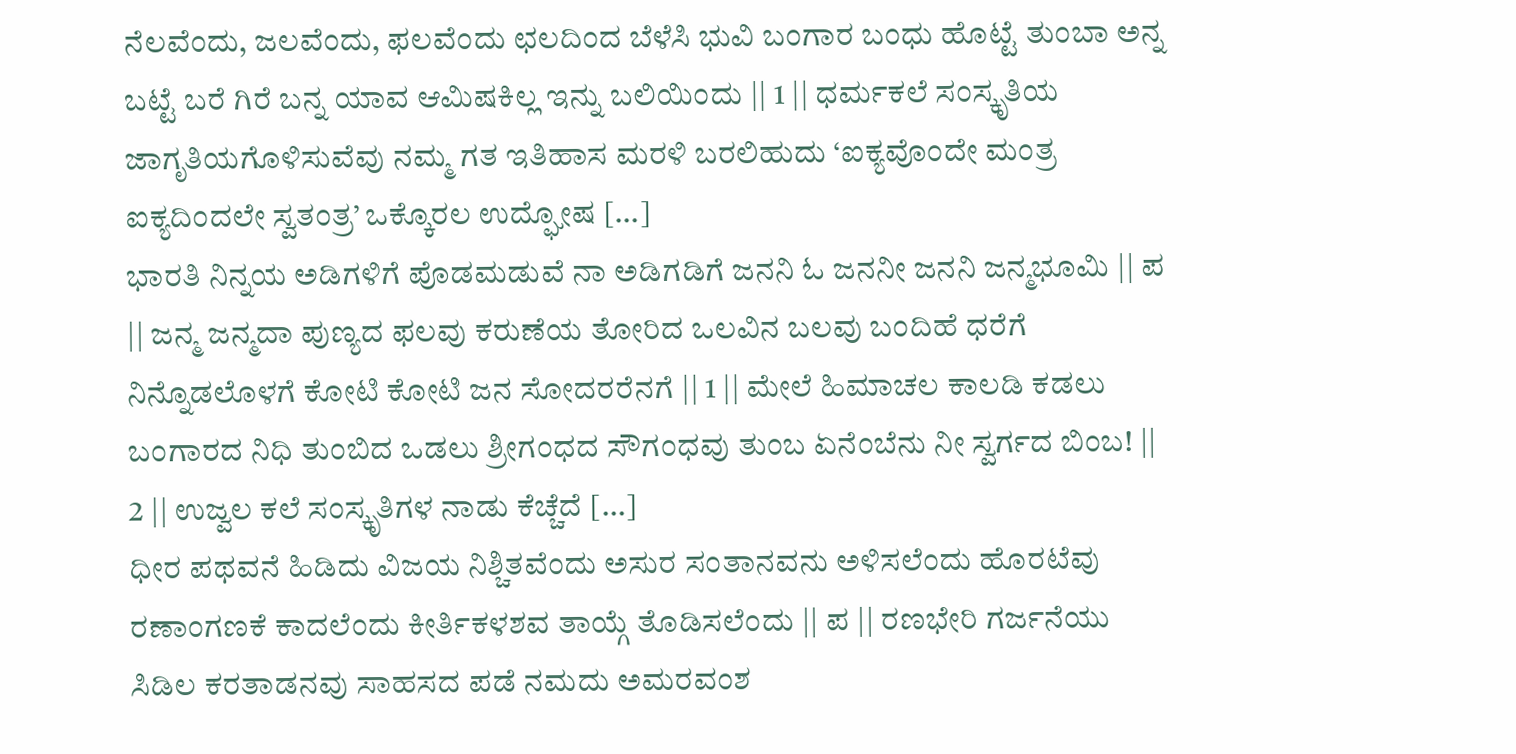ನೆಲವೆಂದು, ಜಲವೆಂದು, ಫಲವೆಂದು ಛಲದಿಂದ ಬೆಳೆಸಿ ಭುವಿ ಬಂಗಾರ ಬಂಧು ಹೊಟ್ಟೆ ತುಂಬಾ ಅನ್ನ ಬಟ್ಟೆ ಬರೆ ಗಿರೆ ಬನ್ನ ಯಾವ ಆಮಿಷಕಿಲ್ಲ ಇನ್ನು ಬಲಿಯಿಂದು || 1 || ಧರ್ಮಕಲೆ ಸಂಸ್ಕೃತಿಯ ಜಾಗೃತಿಯಗೊಳಿಸುವೆವು ನಮ್ಮ ಗತ ಇತಿಹಾಸ ಮರಳಿ ಬರಲಿಹುದು ‘ಐಕ್ಯವೊಂದೇ ಮಂತ್ರ ಐಕ್ಯದಿಂದಲೇ ಸ್ವತಂತ್ರ’ ಒಕ್ಕೊರಲ ಉದ್ಘೋಷ […]
ಭಾರತಿ ನಿನ್ನಯ ಅಡಿಗಳಿಗೆ ಪೊಡಮಡುವೆ ನಾ ಅಡಿಗಡಿಗೆ ಜನನಿ ಓ ಜನನೀ ಜನನಿ ಜನ್ಮಭೂಮಿ || ಪ || ಜನ್ಮ ಜನ್ಮದಾ ಪುಣ್ಯದ ಫಲವು ಕರುಣೆಯ ತೋರಿದ ಒಲವಿನ ಬಲವು ಬಂದಿಹೆ ಧರೆಗೆ ನಿನ್ನೊಡಲೊಳಗೆ ಕೋಟಿ ಕೋಟಿ ಜನ ಸೋದರರೆನಗೆ || 1 || ಮೇಲೆ ಹಿಮಾಚಲ ಕಾಲಡಿ ಕಡಲು ಬಂಗಾರದ ನಿಧಿ ತುಂಬಿದ ಒಡಲು ಶ್ರೀಗಂಧದ ಸೌಗಂಧವು ತುಂಬ ಏನೆಂಬೆನು ನೀ ಸ್ವರ್ಗದ ಬಿಂಬ! || 2 || ಉಜ್ವಲ ಕಲೆ ಸಂಸ್ಕೃತಿಗಳ ನಾಡು ಕೆಚ್ಚೆದೆ […]
ಧೀರ ಪಥವನೆ ಹಿಡಿದು ವಿಜಯ ನಿಶ್ಚಿತವೆಂದು ಅಸುರ ಸಂತಾನವನು ಅಳಿಸಲೆಂದು ಹೊರಟೆವು ರಣಾಂಗಣಕೆ ಕಾದಲೆಂದು ಕೀರ್ತಿಕಳಶವ ತಾಯ್ಗೆ ತೊಡಿಸಲೆಂದು || ಪ || ರಣಭೇರಿ ಗರ್ಜನೆಯು ಸಿಡಿಲ ಕರತಾಡನವು ಸಾಹಸದ ಪಡೆ ನಮದು ಅಮರವಂಶ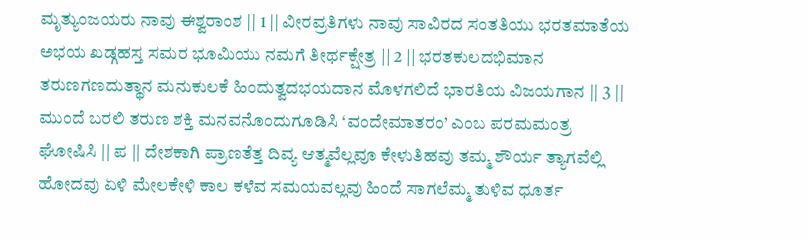ಮೃತ್ಯುಂಜಯರು ನಾವು ಈಶ್ವರಾಂಶ || 1 || ವೀರವ್ರತಿಗಳು ನಾವು ಸಾವಿರದ ಸಂತತಿಯು ಭರತಮಾತೆಯ ಅಭಯ ಖಡ್ಗಹಸ್ತ ಸಮರ ಭೂಮಿಯು ನಮಗೆ ತೀರ್ಥಕ್ಷೇತ್ರ || 2 || ಭರತಕುಲದಭಿಮಾನ ತರುಣಗಣದುತ್ಥಾನ ಮನುಕುಲಕೆ ಹಿಂದುತ್ವದಭಯದಾನ ಮೊಳಗಲಿದೆ ಭಾರತಿಯ ವಿಜಯಗಾನ || 3 ||
ಮುಂದೆ ಬರಲಿ ತರುಣ ಶಕ್ತಿ ಮನವನೊಂದುಗೂಡಿಸಿ ‘ವಂದೇಮಾತರಂ’ ಎಂಬ ಪರಮಮಂತ್ರ ಘೋಷಿಸಿ || ಪ || ದೇಶಕಾಗಿ ಪ್ರಾಣತೆತ್ತ ದಿವ್ಯ ಆತ್ಮವೆಲ್ಲವೂ ಕೇಳುತಿಹವು ತಮ್ಮ ಶೌರ್ಯ ತ್ಯಾಗವೆಲ್ಲಿ ಹೋದವು ಏಳಿ ಮೇಲಕೇಳಿ ಕಾಲ ಕಳೆವ ಸಮಯವಲ್ಲವು ಹಿಂದೆ ಸಾಗಲೆಮ್ಮ ತುಳಿವ ಧೂರ್ತ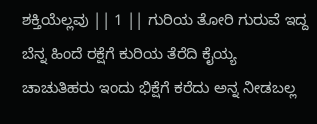ಶಕ್ತಿಯೆಲ್ಲವು || 1 || ಗುರಿಯ ತೋರಿ ಗುರುವೆ ಇದ್ದ ಬೆನ್ನ ಹಿಂದೆ ರಕ್ಷೆಗೆ ಕುರಿಯ ತೆರೆದಿ ಕೈಯ್ಯ ಚಾಚುತಿಹರು ಇಂದು ಭಿಕ್ಷೆಗೆ ಕರೆದು ಅನ್ನ ನೀಡಬಲ್ಲ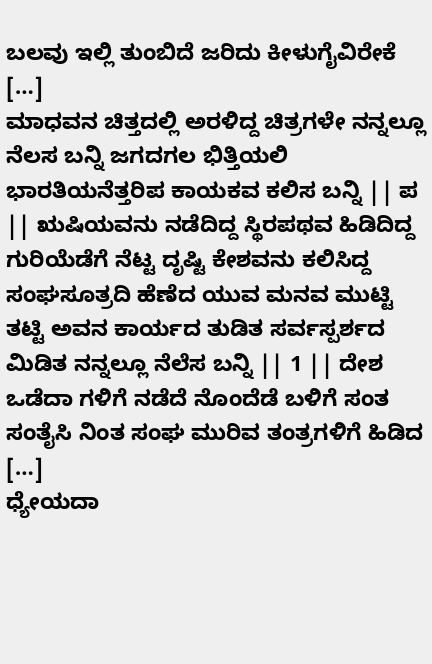ಬಲವು ಇಲ್ಲಿ ತುಂಬಿದೆ ಜರಿದು ಕೀಳುಗೈವಿರೇಕೆ […]
ಮಾಧವನ ಚಿತ್ತದಲ್ಲಿ ಅರಳಿದ್ದ ಚಿತ್ರಗಳೇ ನನ್ನಲ್ಲೂ ನೆಲಸ ಬನ್ನಿ ಜಗದಗಲ ಭಿತ್ತಿಯಲಿ ಭಾರತಿಯನೆತ್ತರಿಪ ಕಾಯಕವ ಕಲಿಸ ಬನ್ನಿ || ಪ || ಋಷಿಯವನು ನಡೆದಿದ್ದ ಸ್ಥಿರಪಥವ ಹಿಡಿದಿದ್ದ ಗುರಿಯೆಡೆಗೆ ನೆಟ್ಟ ದೃಷ್ಟಿ ಕೇಶವನು ಕಲಿಸಿದ್ದ ಸಂಘಸೂತ್ರದಿ ಹೆಣೆದ ಯುವ ಮನವ ಮುಟ್ಟಿ ತಟ್ಟಿ ಅವನ ಕಾರ್ಯದ ತುಡಿತ ಸರ್ವಸ್ಪರ್ಶದ ಮಿಡಿತ ನನ್ನಲ್ಲೂ ನೆಲೆಸ ಬನ್ನಿ || 1 || ದೇಶ ಒಡೆದಾ ಗಳಿಗೆ ನಡೆದೆ ನೊಂದೆಡೆ ಬಳಿಗೆ ಸಂತ ಸಂತೈಸಿ ನಿಂತ ಸಂಘ ಮುರಿವ ತಂತ್ರಗಳಿಗೆ ಹಿಡಿದ […]
ಧ್ಯೇಯದಾ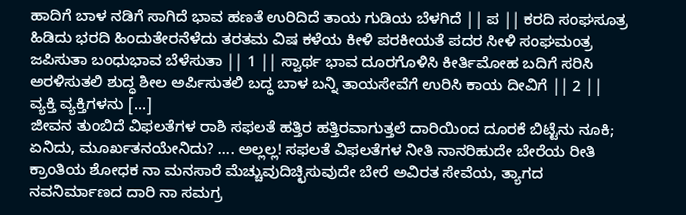ಹಾದಿಗೆ ಬಾಳ ನಡಿಗೆ ಸಾಗಿದೆ ಭಾವ ಹಣತೆ ಉರಿದಿದೆ ತಾಯ ಗುಡಿಯ ಬೆಳಗಿದೆ || ಪ || ಕರದಿ ಸಂಘಸೂತ್ರ ಹಿಡಿದು ಭರದಿ ಹಿಂದುತೇರನೆಳೆದು ತರತಮ ವಿಷ ಕಳೆಯ ಕೀಳಿ ಪರಕೀಯತೆ ಪದರ ಸೀಳಿ ಸಂಘಮಂತ್ರ ಜಪಿಸುತಾ ಬಂಧುಭಾವ ಬೆಳೆಸುತಾ || 1 || ಸ್ವಾರ್ಥ ಭಾವ ದೂರಗೊಳಿಸಿ ಕೀರ್ತಿಮೋಹ ಬದಿಗೆ ಸರಿಸಿ ಅರಳಿಸುತಲಿ ಶುದ್ಧ ಶೀಲ ಅರ್ಪಿಸುತಲಿ ಬದ್ಧ ಬಾಳ ಬನ್ನಿ ತಾಯಸೇವೆಗೆ ಉರಿಸಿ ಕಾಯ ದೀವಿಗೆ || 2 || ವ್ಯಕ್ತಿ ವ್ಯಕ್ತಿಗಳನು […]
ಜೀವನ ತುಂಬಿದೆ ವಿಫಲತೆಗಳ ರಾಶಿ ಸಫಲತೆ ಹತ್ತಿರ ಹತ್ತಿರವಾಗುತ್ತಲೆ ದಾರಿಯಿಂದ ದೂರಕೆ ಬಿಟ್ಟೆನು ನೂಕಿ; ಏನಿದು, ಮೂರ್ಖತನಯೇನಿದು? …. ಅಲ್ಲಲ್ಲ! ಸಫಲತೆ ವಿಫಲತೆಗಳ ನೀತಿ ನಾನರಿಹುದೇ ಬೇರೆಯ ರೀತಿ ಕ್ರಾಂತಿಯ ಶೋಧಕ ನಾ ಮನಸಾರೆ ಮೆಚ್ಚುವುದಿಚ್ಛಿಸುವುದೇ ಬೇರೆ ಅವಿರತ ಸೇವೆಯ, ತ್ಯಾಗದ ನವನಿರ್ಮಾಣದ ದಾರಿ ನಾ ಸಮಗ್ರ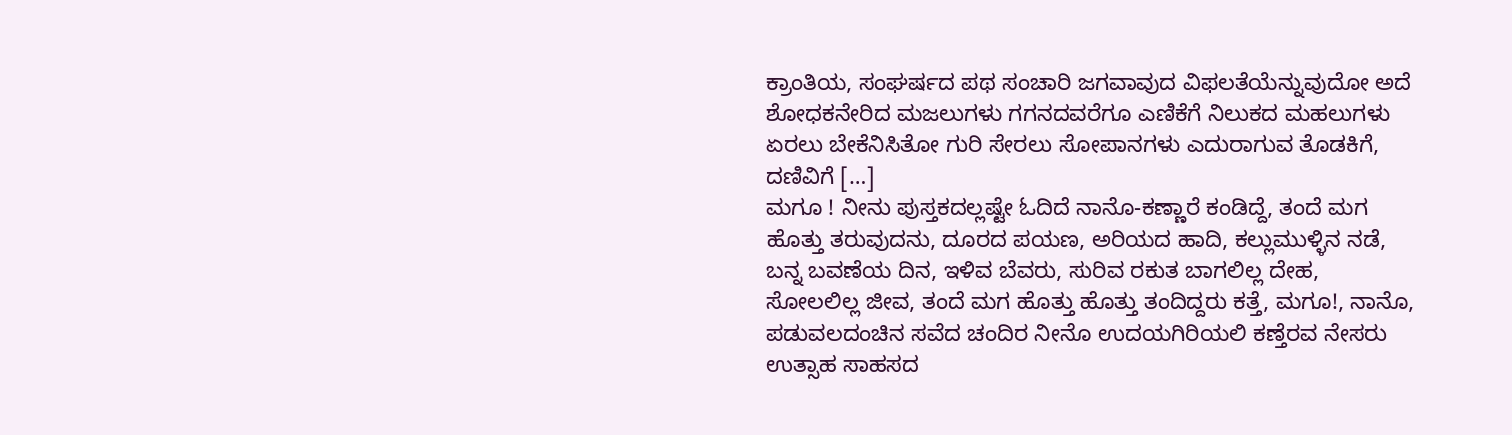ಕ್ರಾಂತಿಯ, ಸಂಘರ್ಷದ ಪಥ ಸಂಚಾರಿ ಜಗವಾವುದ ವಿಫಲತೆಯೆನ್ನುವುದೋ ಅದೆ ಶೋಧಕನೇರಿದ ಮಜಲುಗಳು ಗಗನದವರೆಗೂ ಎಣಿಕೆಗೆ ನಿಲುಕದ ಮಹಲುಗಳು ಏರಲು ಬೇಕೆನಿಸಿತೋ ಗುರಿ ಸೇರಲು ಸೋಪಾನಗಳು ಎದುರಾಗುವ ತೊಡಕಿಗೆ, ದಣಿವಿಗೆ […]
ಮಗೂ ! ನೀನು ಪುಸ್ತಕದಲ್ಲಷ್ಟೇ ಓದಿದೆ ನಾನೊ-ಕಣ್ಣಾರೆ ಕಂಡಿದ್ದೆ, ತಂದೆ ಮಗ ಹೊತ್ತು ತರುವುದನು, ದೂರದ ಪಯಣ, ಅರಿಯದ ಹಾದಿ, ಕಲ್ಲುಮುಳ್ಳಿನ ನಡೆ, ಬನ್ನ ಬವಣೆಯ ದಿನ, ಇಳಿವ ಬೆವರು, ಸುರಿವ ರಕುತ ಬಾಗಲಿಲ್ಲ ದೇಹ, ಸೋಲಲಿಲ್ಲ ಜೀವ, ತಂದೆ ಮಗ ಹೊತ್ತು ಹೊತ್ತು ತಂದಿದ್ದರು ಕತ್ತೆ, ಮಗೂ!, ನಾನೊ, ಪಡುವಲದಂಚಿನ ಸವೆದ ಚಂದಿರ ನೀನೊ ಉದಯಗಿರಿಯಲಿ ಕಣ್ತೆರವ ನೇಸರು ಉತ್ಸಾಹ ಸಾಹಸದ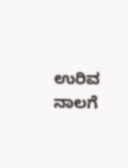ಉರಿವ ನಾಲಗೆ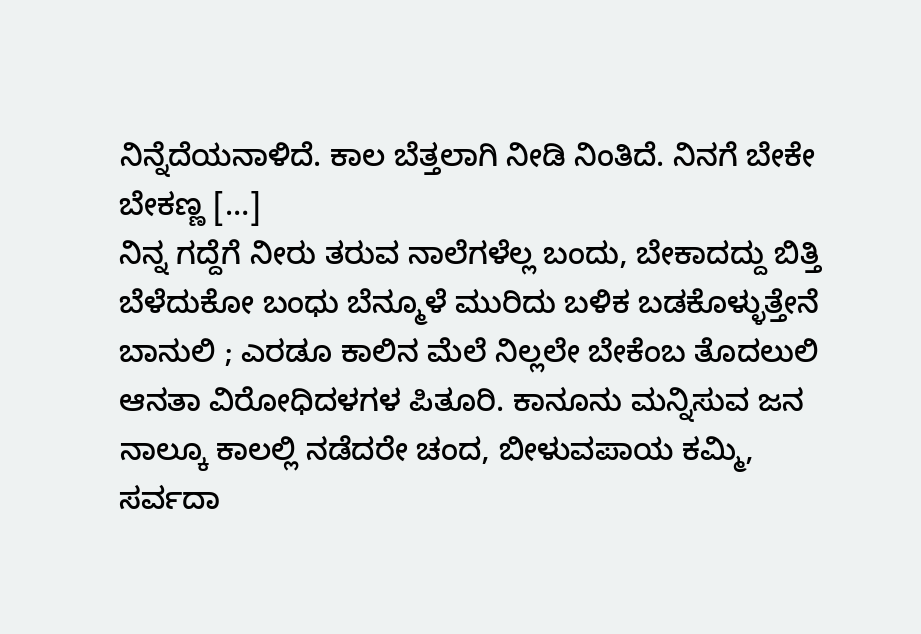ನಿನ್ನೆದೆಯನಾಳಿದೆ. ಕಾಲ ಬೆತ್ತಲಾಗಿ ನೀಡಿ ನಿಂತಿದೆ. ನಿನಗೆ ಬೇಕೇ ಬೇಕಣ್ಣ […]
ನಿನ್ನ ಗದ್ದೆಗೆ ನೀರು ತರುವ ನಾಲೆಗಳೆಲ್ಲ ಬಂದು, ಬೇಕಾದದ್ದು ಬಿತ್ತಿ ಬೆಳೆದುಕೋ ಬಂಧು ಬೆನ್ಮೂಳೆ ಮುರಿದು ಬಳಿಕ ಬಡಕೊಳ್ಳುತ್ತೇನೆ ಬಾನುಲಿ ; ಎರಡೂ ಕಾಲಿನ ಮೆಲೆ ನಿಲ್ಲಲೇ ಬೇಕೆಂಬ ತೊದಲುಲಿ ಆನತಾ ವಿರೋಧಿದಳಗಳ ಪಿತೂರಿ. ಕಾನೂನು ಮನ್ನಿಸುವ ಜನ ನಾಲ್ಕೂ ಕಾಲಲ್ಲಿ ನಡೆದರೇ ಚಂದ, ಬೀಳುವಪಾಯ ಕಮ್ಮಿ, ಸರ್ವದಾ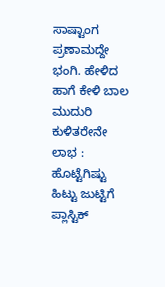ಸಾಷ್ಟಾಂಗ ಪ್ರಣಾಮದ್ದೇ ಭಂಗಿ. ಹೇಳಿದ ಹಾಗೆ ಕೇಳಿ ಬಾಲ ಮುದುರಿ ಕುಳಿತರೇನೇ ಲಾಭ : ಹೊಟ್ಟೆಗಿಷ್ಟು ಹಿಟ್ಟು ಜುಟ್ಟಿಗೆ ಪ್ಲಾಸ್ಟಿಕ್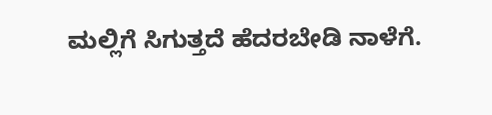ಮಲ್ಲಿಗೆ ಸಿಗುತ್ತದೆ ಹೆದರಬೇಡಿ ನಾಳೆಗೆ.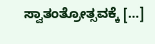ಸ್ವಾತಂತ್ರೋತ್ಸವಕ್ಕೆ […]